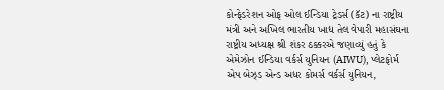કોન્ફેડરેશન ઓફ ઓલ ઈન્ડિયા ટ્રેડર્સ (કૅટ) ના રાષ્ટ્રીય મંત્રી અને અખિલ ભારતીય ખાદ્ય તેલ વેપારી મહાસંઘના રાષ્ટ્રીય અધ્યક્ષ શ્રી શંકર ઠક્કરએ જણાવ્યું હતું કે એમેઝોન ઈન્ડિયા વર્કર્સ યુનિયન (AIWU), પ્લેટફોર્મ એપ બેઝ્ડ એન્ડ અધર કોમર્સ વર્કર્સ યુનિયન,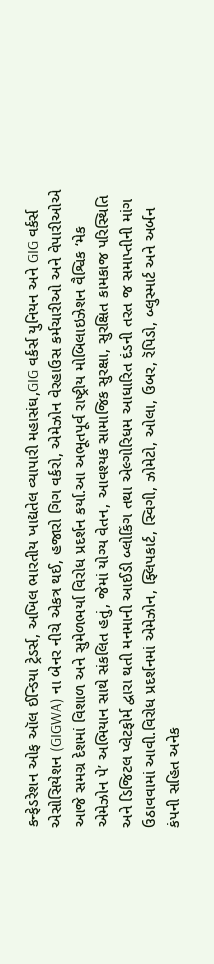કન્ફેડરેશન ઓફ ઑલ ઈન્ડિયા ટ્રેડર્સ, અખિલ ભારતીય ખાદ્યતેલ વ્યાપારી મહાસંઘ,GIG વર્કર્સ યુનિયન અને GIG વર્કર્સ એસોસિયેશન (GIGWA) ના બેનર નીચે એકત્ર થઈ, હજારો ગિગ વર્કરો, એમેઝોન વેરહાઉસ કર્મચારીઓ અને વેપારીઓએ આજે સમગ્ર દેશમાં વિશાળ અને સુમેળભર્યા વિરોધ પ્રદર્શન કર્યા.આ અભૂતપૂર્વ રાષ્ટ્રીય મોબિલાઇઝેશન વૈશ્વિક ‘મેક એમેઝોન પે’ અભિયાન સાથે સંકલિત હતું, જેમાં યોગ્ય વેતન, આવશ્યક સામાજિક સુરક્ષા, સુરક્ષિત કામકાજ પરિસ્થિતિ અને ડિજિટલ પ્લેટફોર્મ દ્વારા થતી મનમાની આઈડી બ્લોકિંગ તથા એલ્ગોરિધમ આધારિત દંડની તરત જ સમાપ્તીની માંગ ઉઠાવવામાં આવી.વિરોધ પ્રદર્શનમાં એમેઝોન, ફ્લિપકાર્ટ, સ્વિગી, ઝોમેટો, ઓલા, ઉબર, રૅપિડો, બ્લુસ્માર્ટ અને અર્બન કંપની સહિત અનેક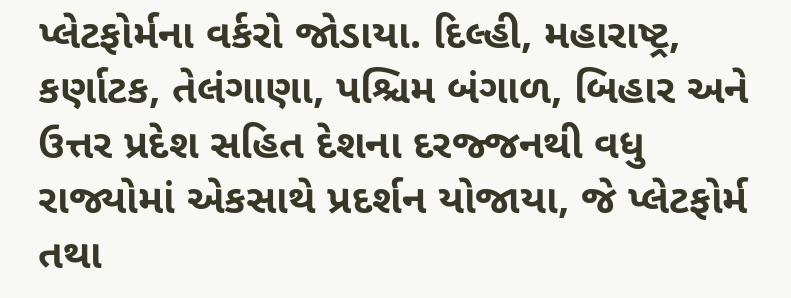પ્લેટફોર્મના વર્કરો જોડાયા. દિલ્હી, મહારાષ્ટ્ર, કર્ણાટક, તેલંગાણા, પશ્ચિમ બંગાળ, બિહાર અને ઉત્તર પ્રદેશ સહિત દેશના દરજ્જનથી વધુ રાજ્યોમાં એકસાથે પ્રદર્શન યોજાયા, જે પ્લેટફોર્મ તથા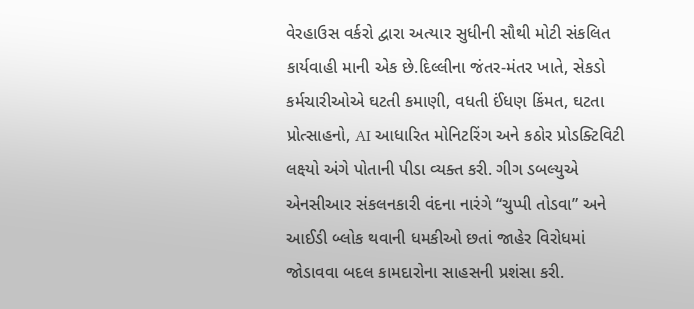વેરહાઉસ વર્કરો દ્વારા અત્યાર સુધીની સૌથી મોટી સંકલિત કાર્યવાહી માની એક છે.દિલ્લીના જંતર-મંતર ખાતે, સેકડો કર્મચારીઓએ ઘટતી કમાણી, વધતી ઈંધણ કિંમત, ઘટતા પ્રોત્સાહનો, AI આધારિત મોનિટરિંગ અને કઠોર પ્રોડક્ટિવિટી લક્ષ્યો અંગે પોતાની પીડા વ્યક્ત કરી. ગીગ ડબલ્યુએ એનસીઆર સંકલનકારી વંદના નારંગે “ચુપ્પી તોડવા” અને આઈડી બ્લોક થવાની ધમકીઓ છતાં જાહેર વિરોધમાં જોડાવવા બદલ કામદારોના સાહસની પ્રશંસા કરી.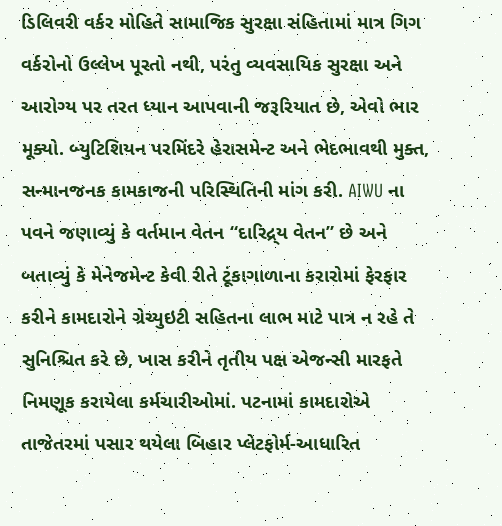ડિલિવરી વર્કર મોહિતે સામાજિક સુરક્ષા સંહિતામાં માત્ર ગિગ વર્કરોનો ઉલ્લેખ પૂરતો નથી, પરંતુ વ્યવસાયિક સુરક્ષા અને આરોગ્ય પર તરત ધ્યાન આપવાની જરૂરિયાત છે, એવો ભાર મૂક્યો. બ્યુટિશિયન પરમિંદરે હેરાસમેન્ટ અને ભેદભાવથી મુક્ત, સન્માનજનક કામકાજની પરિસ્થિતિની માંગ કરી. AIWU ના પવને જણાવ્યું કે વર્તમાન વેતન “દારિદ્ર્ય વેતન” છે અને બતાવ્યું કે મેનેજમેન્ટ કેવી રીતે ટૂંકાગાળાના કરારોમાં ફેરફાર કરીને કામદારોને ગ્રેચ્યુઇટી સહિતના લાભ માટે પાત્ર ન રહે તે સુનિશ્ચિત કરે છે, ખાસ કરીને તૃતીય પક્ષ એજન્સી મારફતે નિમણૂક કરાયેલા કર્મચારીઓમાં. પટનામાં કામદારોએ તાજેતરમાં પસાર થયેલા બિહાર પ્લેટફોર્મ-આધારિત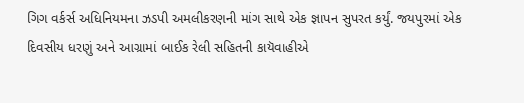ગિગ વર્કર્સ અધિનિયમના ઝડપી અમલીકરણની માંગ સાથે એક જ્ઞાપન સુપરત કર્યું. જયપુરમાં એક દિવસીય ધરણું અને આગ્રામાં બાઈક રેલી સહિતની કાયૅવાહીએ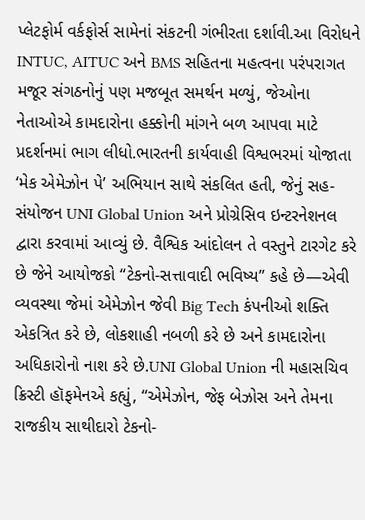પ્લેટફોર્મ વર્કફોર્સ સામેનાં સંકટની ગંભીરતા દર્શાવી.આ વિરોધને INTUC, AITUC અને BMS સહિતના મહત્વના પરંપરાગત મજૂર સંગઠનોનું પણ મજબૂત સમર્થન મળ્યું, જેઓના નેતાઓએ કામદારોના હક્કોની માંગને બળ આપવા માટે પ્રદર્શનમાં ભાગ લીધો.ભારતની કાર્યવાહી વિશ્વભરમાં યોજાતા ‘મેક એમેઝોન પે’ અભિયાન સાથે સંકલિત હતી, જેનું સહ-સંયોજન UNI Global Union અને પ્રોગ્રેસિવ ઇન્ટરનેશનલ દ્વારા કરવામાં આવ્યું છે. વૈશ્વિક આંદોલન તે વસ્તુને ટારગેટ કરે છે જેને આયોજકો “ટેકનો-સત્તાવાદી ભવિષ્ય” કહે છે—એવી વ્યવસ્થા જેમાં એમેઝોન જેવી Big Tech કંપનીઓ શક્તિ એકત્રિત કરે છે, લોકશાહી નબળી કરે છે અને કામદારોના અધિકારોનો નાશ કરે છે.UNI Global Union ની મહાસચિવ ક્રિસ્ટી હૉફમેનએ કહ્યું, “એમેઝોન, જેફ બેઝોસ અને તેમના રાજકીય સાથીદારો ટેકનો-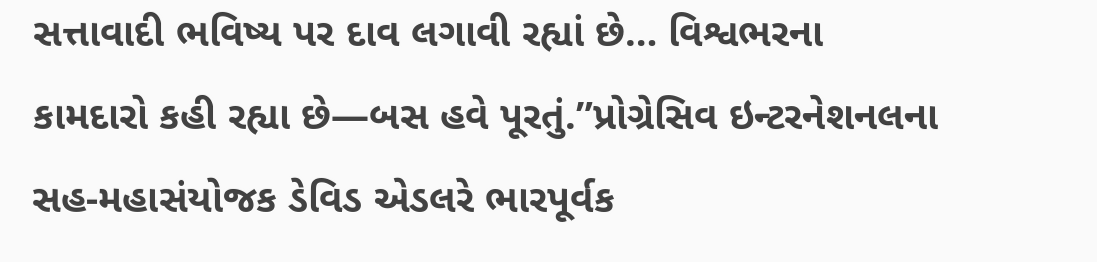સત્તાવાદી ભવિષ્ય પર દાવ લગાવી રહ્યાં છે… વિશ્વભરના કામદારો કહી રહ્યા છે—બસ હવે પૂરતું.”પ્રોગ્રેસિવ ઇન્ટરનેશનલના સહ-મહાસંયોજક ડેવિડ એડલરે ભારપૂર્વક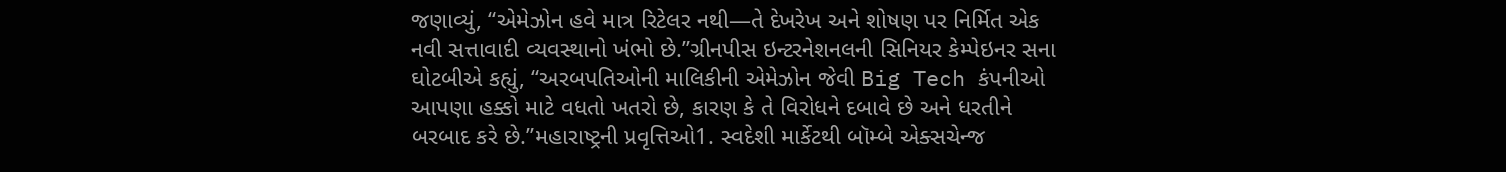જણાવ્યું, “એમેઝોન હવે માત્ર રિટેલર નથી—તે દેખરેખ અને શોષણ પર નિર્મિત એક નવી સત્તાવાદી વ્યવસ્થાનો ખંભો છે.”ગ્રીનપીસ ઇન્ટરનેશનલની સિનિયર કેમ્પેઇનર સના ઘોટબીએ કહ્યું, “અરબપતિઓની માલિકીની એમેઝોન જેવી Big Tech કંપનીઓ આપણા હક્કો માટે વધતો ખતરો છે, કારણ કે તે વિરોધને દબાવે છે અને ધરતીને બરબાદ કરે છે.”મહારાષ્ટ્રની પ્રવૃત્તિઓ1. સ્વદેશી માર્કેટથી બૉમ્બે એક્સચેન્જ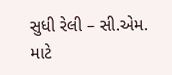સુધી રેલી – સી.એમ. માટે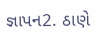જ્ઞાપન2. ઠાણે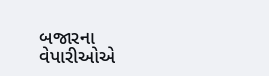બજારના વેપારીઓએ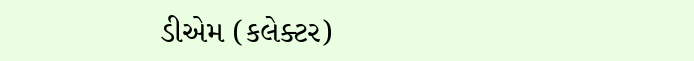ડીએમ (કલેક્ટર)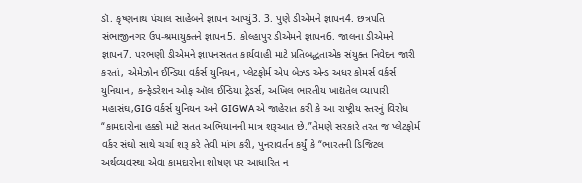ડૉ. કૃષ્ણનાથ પંચાલ સાહેબને જ્ઞાપન આપ્યું3. 3. પુણે ડીએમને જ્ઞાપન4. છત્રપતિ સંભાજીનગર ઉપ-શ્રમાયુક્તને જ્ઞાપન5. કોલ્હાપુર ડીએમને જ્ઞાપન6. જાલના ડીએમને જ્ઞાપન7. પરભણી ડીએમને જ્ઞાપનસતત કાર્યવાહી માટે પ્રતિબદ્ધતાએક સંયુક્ત નિવેદન જારી કરતાં, એમેઝોન ઈન્ડિયા વર્કર્સ યુનિયન, પ્લેટફોર્મ એપ બેઝ્ડ એન્ડ અધર કોમર્સ વર્કર્સ યુનિયાન, કન્ફેડરેશન ઓફ ઑલ ઈન્ડિયા ટ્રેડર્સ, અખિલ ભારતીય ખાદ્યતેલ વ્યાપારી મહાસંઘ,GIG વર્કર્સ યુનિયન અને GIGWA એ જાહેરાત કરી કે આ રાષ્ટ્રીય સ્તરનું વિરોધ “કામદારોના હક્કો માટે સતત અભિયાનની માત્ર શરૂઆત છે.”તેમણે સરકારે તરત જ પ્લેટફોર્મ વર્કર સંઘો સાથે ચર્ચા શરૂ કરે તેવી માંગ કરી, પુનરાવર્તન કર્યું કે “ભારતની ડિજિટલ અર્થવ્યવસ્થા એવા કામદારોના શોષણ પર આધારિત ન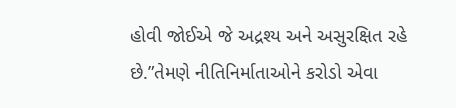હોવી જોઈએ જે અદ્રશ્ય અને અસુરક્ષિત રહે છે.”તેમણે નીતિનિર્માતાઓને કરોડો એવા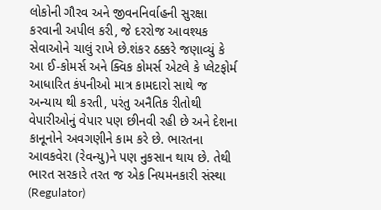લોકોની ગૌરવ અને જીવનનિર્વાહની સુરક્ષા કરવાની અપીલ કરી, જે દરરોજ આવશ્યક સેવાઓને ચાલું રાખે છે.શંકર ઠક્કરે જણાવ્યું કે આ ઈ-કોમર્સ અને ક્વિક કોમર્સ એટલે કે પ્લેટફોર્મ આધારિત કંપનીઓ માત્ર કામદારો સાથે જ અન્યાય થી કરતી, પરંતુ અનૈતિક રીતોથી વેપારીઓનું વેપાર પણ છીનવી રહી છે અને દેશના કાનૂનોને અવગણીને કામ કરે છે. ભારતના આવકવેરા (રેવન્યુ)ને પણ નુકસાન થાય છે. તેથી ભારત સરકારે તરત જ એક નિયમનકારી સંસ્થા (Regulator)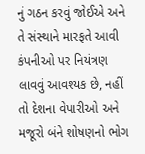નું ગઠન કરવું જોઈએ અને તે સંસ્થાને મારફતે આવી કંપનીઓ પર નિયંત્રણ લાવવું આવશ્યક છે, નહીં તો દેશના વેપારીઓ અને મજૂરો બંને શોષણનો ભોગ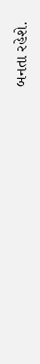બનતા રહેશે.